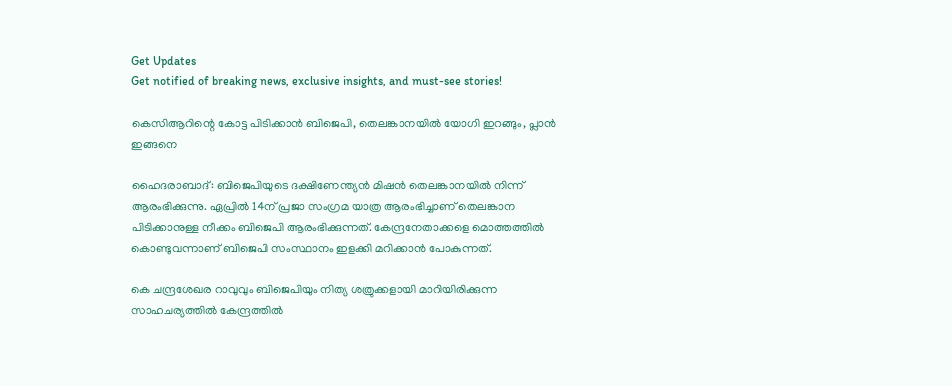Get Updates
Get notified of breaking news, exclusive insights, and must-see stories!

കെസിആറിന്റെ കോട്ട പിടിക്കാന്‍ ബിജെപി, തെലങ്കാനയില്‍ യോഗി ഇറങ്ങും, പ്ലാന്‍ ഇങ്ങനെ

ഹൈദരാബാദ്: ബിജെപിയുടെ ദക്ഷിണേന്ത്യന്‍ മിഷന്‍ തെലങ്കാനയില്‍ നിന്ന് ആരംഭിക്കുന്നു. ഏപ്രില്‍ 14ന് പ്രജാ സംഗ്രമ യാത്ര ആരംഭിച്ചാണ് തെലങ്കാന പിടിക്കാനുള്ള നീക്കം ബിജെപി ആരംഭിക്കുന്നത്. കേന്ദ്രനേതാക്കളെ മൊത്തത്തില്‍ കൊണ്ടുവന്നാണ് ബിജെപി സംസ്ഥാനം ഇളക്കി മറിക്കാന്‍ പോകുന്നത്.

കെ ചന്ദ്രശേഖര റാവുവും ബിജെപിയും നിത്യ ശത്രുക്കളായി മാറിയിരിക്കുന്ന സാഹചര്യത്തില്‍ കേന്ദ്രത്തില്‍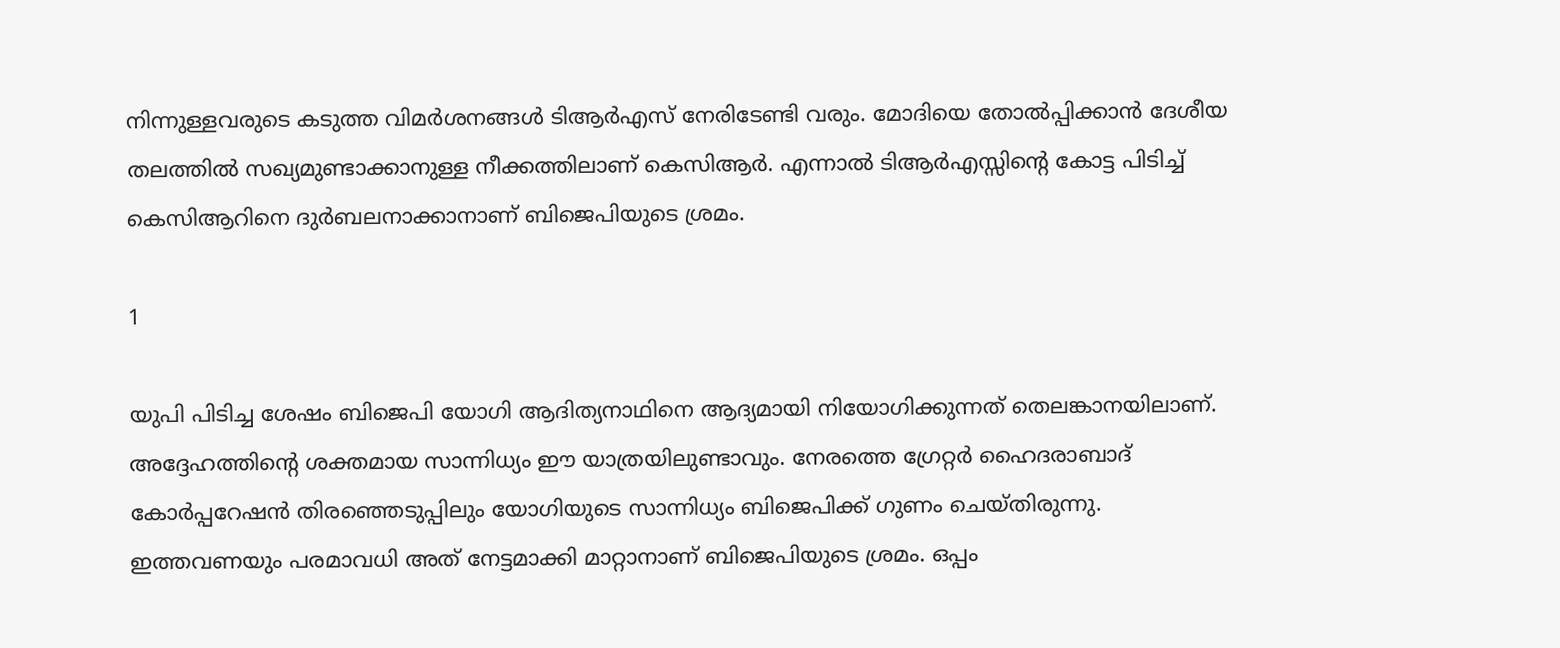നിന്നുള്ളവരുടെ കടുത്ത വിമര്‍ശനങ്ങള്‍ ടിആര്‍എസ് നേരിടേണ്ടി വരും. മോദിയെ തോല്‍പ്പിക്കാന്‍ ദേശീയ തലത്തില്‍ സഖ്യമുണ്ടാക്കാനുള്ള നീക്കത്തിലാണ് കെസിആര്‍. എന്നാല്‍ ടിആര്‍എസ്സിന്റെ കോട്ട പിടിച്ച് കെസിആറിനെ ദുര്‍ബലനാക്കാനാണ് ബിജെപിയുടെ ശ്രമം.

1

യുപി പിടിച്ച ശേഷം ബിജെപി യോഗി ആദിത്യനാഥിനെ ആദ്യമായി നിയോഗിക്കുന്നത് തെലങ്കാനയിലാണ്. അദ്ദേഹത്തിന്റെ ശക്തമായ സാന്നിധ്യം ഈ യാത്രയിലുണ്ടാവും. നേരത്തെ ഗ്രേറ്റര്‍ ഹൈദരാബാദ് കോര്‍പ്പറേഷന്‍ തിരഞ്ഞെടുപ്പിലും യോഗിയുടെ സാന്നിധ്യം ബിജെപിക്ക് ഗുണം ചെയ്തിരുന്നു. ഇത്തവണയും പരമാവധി അത് നേട്ടമാക്കി മാറ്റാനാണ് ബിജെപിയുടെ ശ്രമം. ഒപ്പം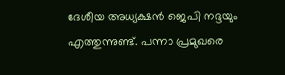ദേശീയ അധ്യക്ഷന്‍ ജെപി നദ്ദയും എത്തുന്നുണ്ട്. പന്നാ പ്രമുഖരെ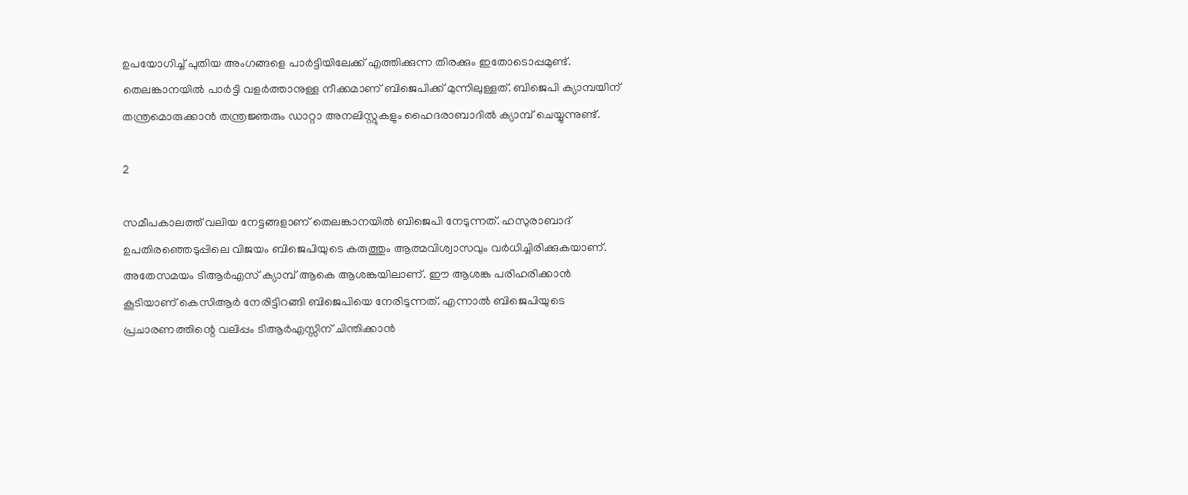ഉപയോഗിച്ച് പുതിയ അംഗങ്ങളെ പാര്‍ട്ടിയിലേക്ക് എത്തിക്കുന്ന തിരക്കും ഇതോടൊപ്പമുണ്ട്. തെലങ്കാനയില്‍ പാര്‍ട്ടി വളര്‍ത്താനുള്ള നീക്കമാണ് ബിജെപിക്ക് മുന്നിലുള്ളത്. ബിജെപി ക്യാമ്പയിന് തന്ത്രമൊരുക്കാന്‍ തന്ത്രജ്ഞരും ഡാറ്റാ അനലിസ്റ്റുകളും ഹൈദരാബാദില്‍ ക്യാമ്പ് ചെയ്യുന്നുണ്ട്.

2

സമീപകാലത്ത് വലിയ നേട്ടങ്ങളാണ് തെലങ്കാനയില്‍ ബിജെപി നേടുന്നത്. ഹസുരാബാദ് ഉപതിരഞ്ഞെടുപ്പിലെ വിജയം ബിജെപിയുടെ കരുത്തും ആത്മവിശ്വാസവും വര്‍ധിച്ചിരിക്കുകയാണ്. അതേസമയം ടിആര്‍എസ് ക്യാമ്പ് ആകെ ആശങ്കയിലാണ്. ഈ ആശങ്ക പരിഹരിക്കാന്‍ കൂടിയാണ് കെസിആര്‍ നേരിട്ടിറങ്ങി ബിജെപിയെ നേരിടുന്നത്. എന്നാല്‍ ബിജെപിയുടെ പ്രചാരണത്തിന്റെ വലിപ്പം ടിആര്‍എസ്സിന് ചിന്തിക്കാന്‍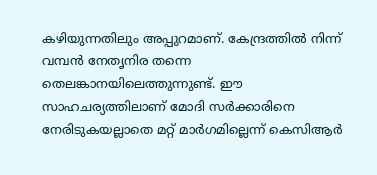കഴിയുന്നതിലും അപ്പുറമാണ്. കേന്ദ്രത്തില്‍ നിന്ന് വമ്പന്‍ നേതൃനിര തന്നെ തെലങ്കാനയിലെത്തുന്നുണ്ട്. ഈ സാഹചര്യത്തിലാണ് മോദി സര്‍ക്കാരിനെ നേരിടുകയല്ലാതെ മറ്റ് മാര്‍ഗമില്ലെന്ന് കെസിആര്‍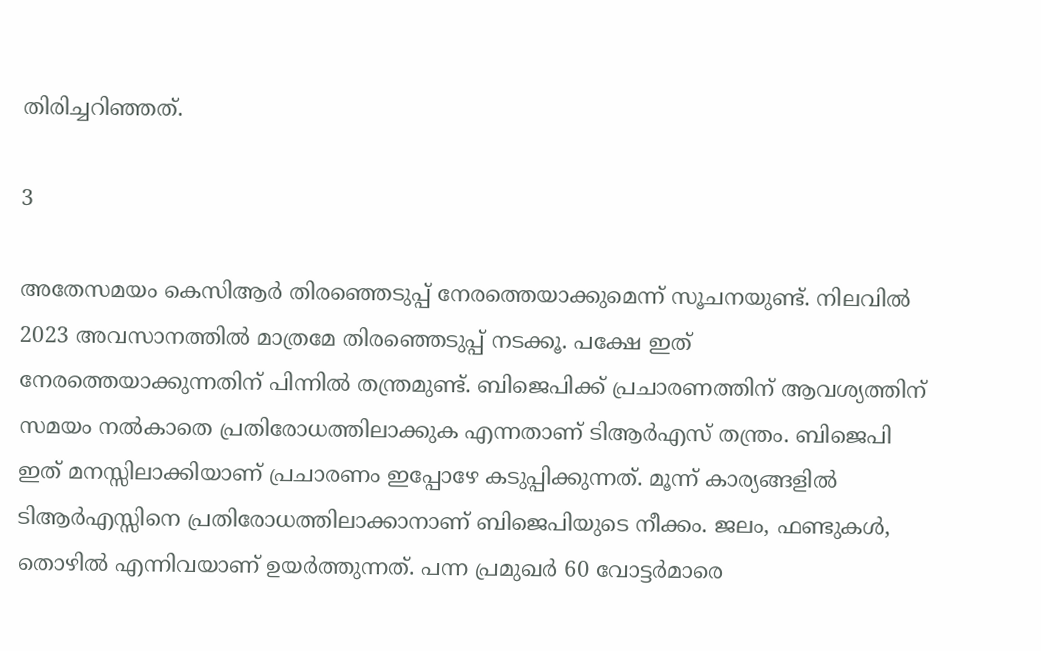തിരിച്ചറിഞ്ഞത്.

3

അതേസമയം കെസിആര്‍ തിരഞ്ഞെടുപ്പ് നേരത്തെയാക്കുമെന്ന് സൂചനയുണ്ട്. നിലവില്‍ 2023 അവസാനത്തില്‍ മാത്രമേ തിരഞ്ഞെടുപ്പ് നടക്കൂ. പക്ഷേ ഇത് നേരത്തെയാക്കുന്നതിന് പിന്നില്‍ തന്ത്രമുണ്ട്. ബിജെപിക്ക് പ്രചാരണത്തിന് ആവശ്യത്തിന് സമയം നല്‍കാതെ പ്രതിരോധത്തിലാക്കുക എന്നതാണ് ടിആര്‍എസ് തന്ത്രം. ബിജെപി ഇത് മനസ്സിലാക്കിയാണ് പ്രചാരണം ഇപ്പോഴേ കടുപ്പിക്കുന്നത്. മൂന്ന് കാര്യങ്ങളില്‍ ടിആര്‍എസ്സിനെ പ്രതിരോധത്തിലാക്കാനാണ് ബിജെപിയുടെ നീക്കം. ജലം, ഫണ്ടുകള്‍, തൊഴില്‍ എന്നിവയാണ് ഉയര്‍ത്തുന്നത്. പന്ന പ്രമുഖര്‍ 60 വോട്ടര്‍മാരെ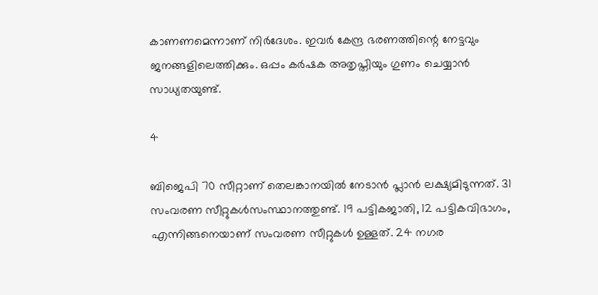കാണണമെന്നാണ് നിര്‍ദേശം. ഇവര്‍ കേന്ദ്ര ഭരണത്തിന്റെ നേട്ടവും ജനങ്ങളിലെത്തിക്കും. ഒപ്പം കര്‍ഷക അതൃപ്തിയും ഗുണം ചെയ്യാന്‍ സാധ്യതയുണ്ട്.

4

ബിജെപി 70 സീറ്റാണ് തെലങ്കാനയില്‍ നേടാന്‍ പ്ലാന്‍ ലക്ഷ്യമിടുന്നത്. 31 സംവരണ സീറ്റുകള്‍സംസ്ഥാനത്തുണ്ട്. 19 പട്ടികജാതി, 12 പട്ടികവിഭാഗം, എന്നിങ്ങനെയാണ് സംവരണ സീറ്റുകള്‍ ഉള്ളത്. 24 നഗര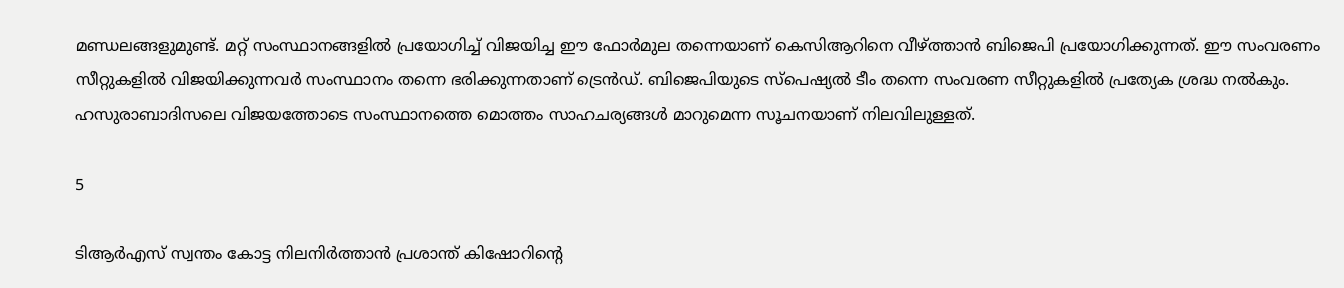മണ്ഡലങ്ങളുമുണ്ട്. മറ്റ് സംസ്ഥാനങ്ങളില്‍ പ്രയോഗിച്ച് വിജയിച്ച ഈ ഫോര്‍മുല തന്നെയാണ് കെസിആറിനെ വീഴ്ത്താന്‍ ബിജെപി പ്രയോഗിക്കുന്നത്. ഈ സംവരണം സീറ്റുകളില്‍ വിജയിക്കുന്നവര്‍ സംസ്ഥാനം തന്നെ ഭരിക്കുന്നതാണ് ട്രെന്‍ഡ്. ബിജെപിയുടെ സ്‌പെഷ്യല്‍ ടീം തന്നെ സംവരണ സീറ്റുകളില്‍ പ്രത്യേക ശ്രദ്ധ നല്‍കും. ഹസുരാബാദിസലെ വിജയത്തോടെ സംസ്ഥാനത്തെ മൊത്തം സാഹചര്യങ്ങള്‍ മാറുമെന്ന സൂചനയാണ് നിലവിലുള്ളത്.

5

ടിആര്‍എസ് സ്വന്തം കോട്ട നിലനിര്‍ത്താന്‍ പ്രശാന്ത് കിഷോറിന്റെ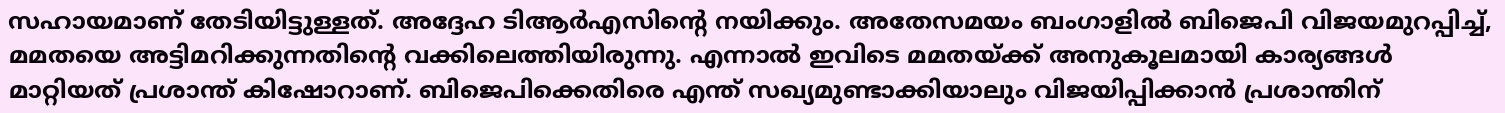സഹായമാണ് തേടിയിട്ടുള്ളത്. അദ്ദേഹ ടിആര്‍എസിന്റെ നയിക്കും. അതേസമയം ബംഗാളില്‍ ബിജെപി വിജയമുറപ്പിച്ച്, മമതയെ അട്ടിമറിക്കുന്നതിന്റെ വക്കിലെത്തിയിരുന്നു. എന്നാല്‍ ഇവിടെ മമതയ്ക്ക് അനുകൂലമായി കാര്യങ്ങള്‍ മാറ്റിയത് പ്രശാന്ത് കിഷോറാണ്. ബിജെപിക്കെതിരെ എന്ത് സഖ്യമുണ്ടാക്കിയാലും വിജയിപ്പിക്കാന്‍ പ്രശാന്തിന്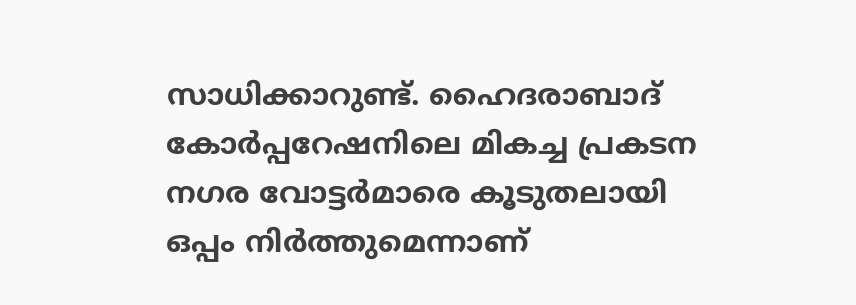സാധിക്കാറുണ്ട്. ഹൈദരാബാദ് കോര്‍പ്പറേഷനിലെ മികച്ച പ്രകടന നഗര വോട്ടര്‍മാരെ കൂടുതലായി ഒപ്പം നിര്‍ത്തുമെന്നാണ്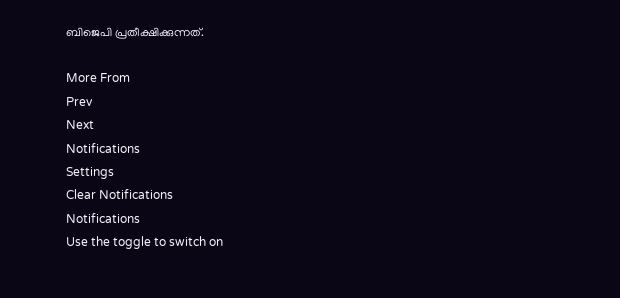ബിജെപി പ്രതീക്ഷിക്കുന്നത്.

More From
Prev
Next
Notifications
Settings
Clear Notifications
Notifications
Use the toggle to switch on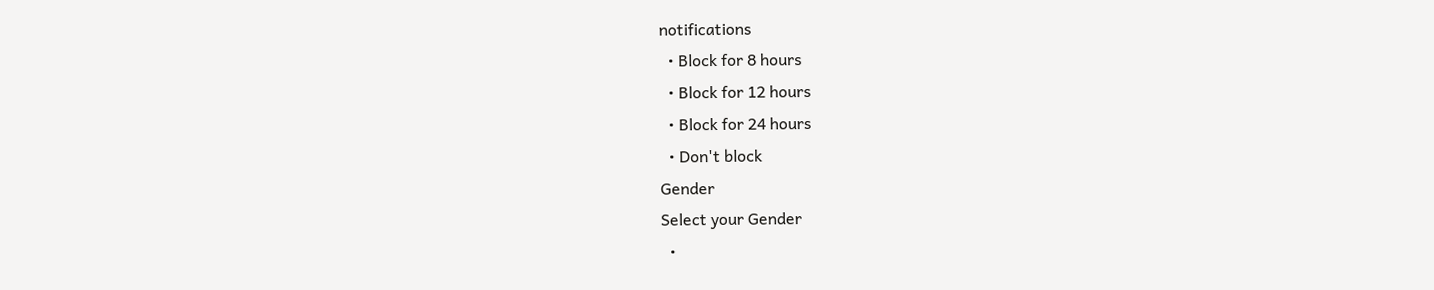notifications
  • Block for 8 hours
  • Block for 12 hours
  • Block for 24 hours
  • Don't block
Gender
Select your Gender
  •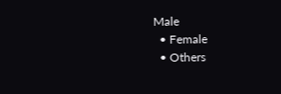Male
  • Female
  • Others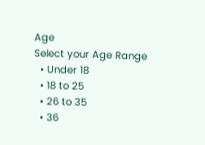Age
Select your Age Range
  • Under 18
  • 18 to 25
  • 26 to 35
  • 36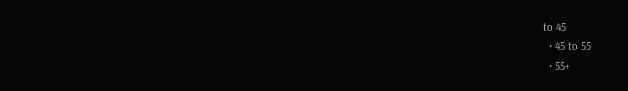to 45
  • 45 to 55
  • 55+